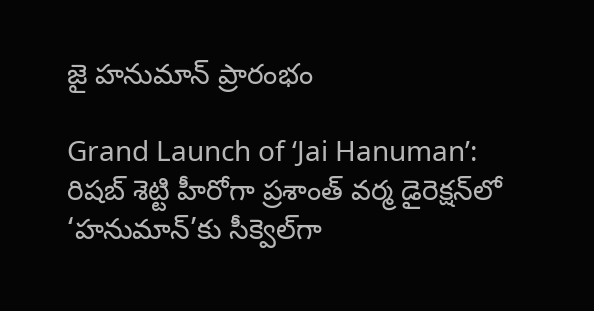జై హనుమాన్ ప్రారంభం

Grand Launch of ‘Jai Hanuman’: రిషబ్ శెట్టి హీరోగా ప్రశాంత్ వర్మ డైరెక్షన్‌‌‌‌లో ‘హనుమాన్’కు సీక్వెల్‌‌‌‌గా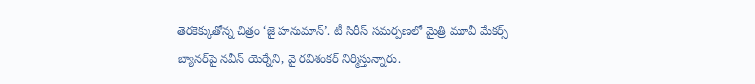తెరకెక్కుతోన్న చిత్రం ‘జై హనుమాన్’. టీ సిరీస్ సమర్పణలో మైత్రి మూవీ మేకర్స్ బ్యానర్‌‌‌‌‌‌‌‌పై నవీన్ యెర్నేని, వై రవిశంకర్ నిర్మిస్తున్నారు.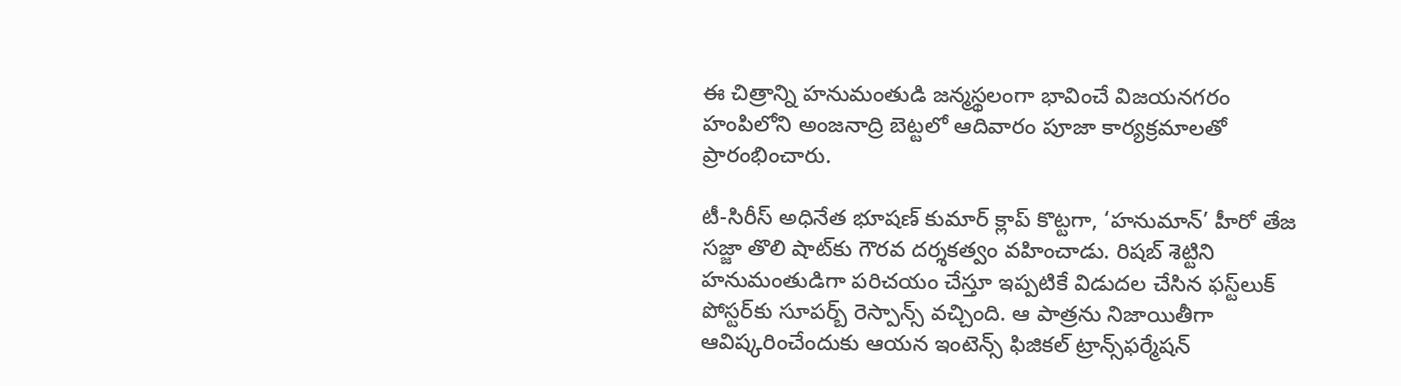ఈ చిత్రాన్ని హనుమంతుడి జన్మస్థలంగా భావించే విజయనగరం హంపిలోని అంజనాద్రి బెట్టలో ఆదివారం పూజా కార్యక్రమాలతో ప్రారంభించారు.

టీ-సిరీస్ అధినేత భూషణ్ కుమార్ క్లాప్‌‌‌‌ కొట్టగా, ‘హనుమాన్’ హీరో తేజ సజ్జా తొలి షాట్‌‌‌‌కు గౌరవ దర్శకత్వం వహించాడు. రిషబ్ శెట్టిని హనుమంతుడిగా పరిచయం చేస్తూ ఇప్పటికే విడుదల చేసిన ఫస్ట్‌‌‌‌లుక్ పోస్టర్‌‌‌‌‌‌‌‌కు సూపర్బ్ రెస్పాన్స్ వచ్చింది. ఆ పాత్రను నిజాయితీగా ఆవిష్కరించేందుకు ఆయన ఇంటెన్స్ ఫిజికల్ ట్రాన్స్‌‌‌‌ఫర్మేషన్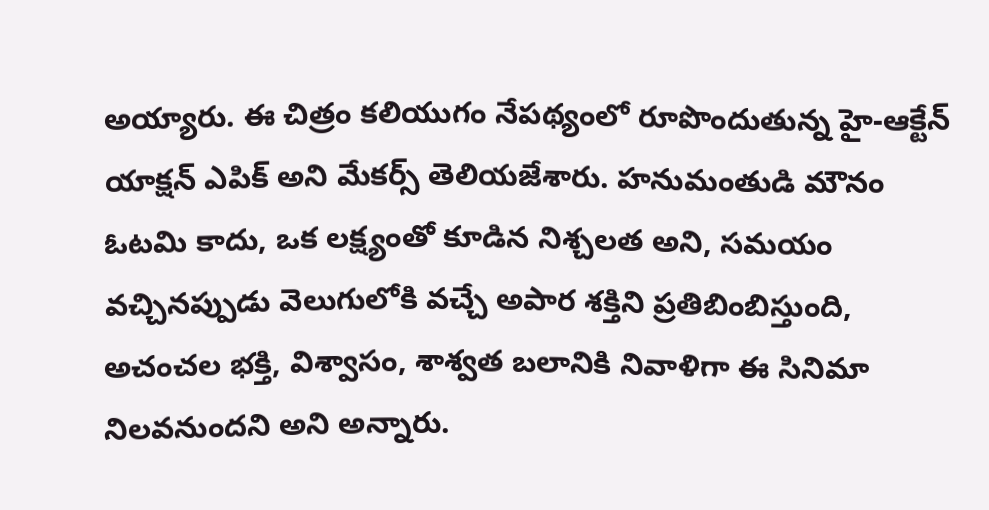అయ్యారు. ఈ చిత్రం కలియుగం నేపథ్యంలో రూపొందుతున్న హై-ఆక్టేన్ యాక్షన్ ఎపిక్ అని మేకర్స్ తెలియజేశారు. హనుమంతుడి మౌనం ఓటమి కాదు, ఒక లక్ష్యంతో కూడిన నిశ్చలత అని, సమయం వచ్చినప్పుడు వెలుగులోకి వచ్చే అపార శక్తిని ప్రతిబింబిస్తుంది, అచంచల భక్తి, విశ్వాసం, శాశ్వత బలానికి నివాళిగా ఈ సినిమా నిలవనుందని అని అన్నారు.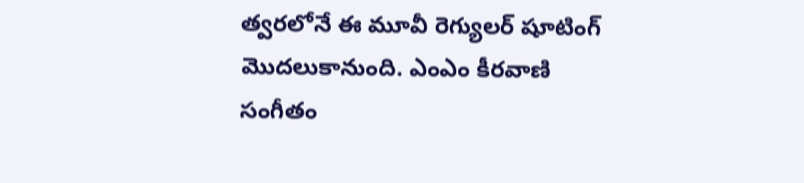త్వరలోనే ఈ మూవీ రెగ్యులర్ షూటింగ్ మొదలుకానుంది. ఎంఎం కీరవాణి సంగీతం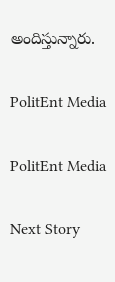అందిస్తున్నారు.

PolitEnt Media

PolitEnt Media

Next Story